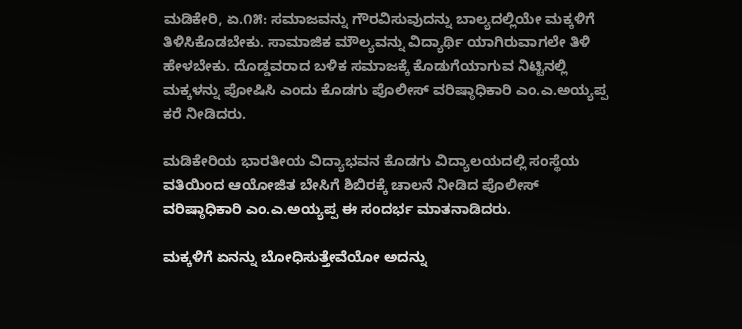ಮಡಿಕೇರಿ, ಏ.೧೫: ಸಮಾಜವನ್ನು ಗೌರವಿಸುವುದನ್ನು ಬಾಲ್ಯದಲ್ಲಿಯೇ ಮಕ್ಕಳಿಗೆ ತಿಳಿಸಿಕೊಡಬೇಕು. ಸಾಮಾಜಿಕ ಮೌಲ್ಯವನ್ನು ವಿದ್ಯಾರ್ಥಿ ಯಾಗಿರುವಾಗಲೇ ತಿಳಿ ಹೇಳಬೇಕು. ದೊಡ್ಡವರಾದ ಬಳಿಕ ಸಮಾಜಕ್ಕೆ ಕೊಡುಗೆಯಾಗುವ ನಿಟ್ಟಿನಲ್ಲಿ ಮಕ್ಕಳನ್ನು ಪೋಷಿಸಿ ಎಂದು ಕೊಡಗು ಪೊಲೀಸ್ ವರಿಷ್ಠಾಧಿಕಾರಿ ಎಂ.ಎ.ಅಯ್ಯಪ್ಪ ಕರೆ ನೀಡಿದರು.

ಮಡಿಕೇರಿಯ ಭಾರತೀಯ ವಿದ್ಯಾಭವನ ಕೊಡಗು ವಿದ್ಯಾಲಯದಲ್ಲಿ ಸಂಸ್ಥೆಯ ವತಿಯಿಂದ ಆಯೋಜಿತ ಬೇಸಿಗೆ ಶಿಬಿರಕ್ಕೆ ಚಾಲನೆ ನೀಡಿದ ಪೊಲೀಸ್ ವರಿಷ್ಠಾಧಿಕಾರಿ ಎಂ.ಎ.ಅಯ್ಯಪ್ಪ ಈ ಸಂದರ್ಭ ಮಾತನಾಡಿದರು.

ಮಕ್ಕಳಿಗೆ ಏನನ್ನು ಬೋಧಿಸುತ್ತೇವೆಯೋ ಅದನ್ನು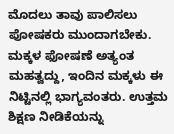ಮೊದಲು ತಾವು ಪಾಲಿಸಲು ಪೋಷಕರು ಮುಂದಾಗಬೇಕು. ಮಕ್ಕಳ ಫೋಷಣೆ ಅತ್ಯಂತ ಮಹತ್ವದ್ದು, ಇಂದಿನ ಮಕ್ಕಳು ಈ ನಿಟ್ಟಿನಲ್ಲಿ ಭಾಗ್ಯವಂತರು. ಉತ್ತಮ ಶಿಕ್ಷಣ ನೀಡಿಕೆಯನ್ನು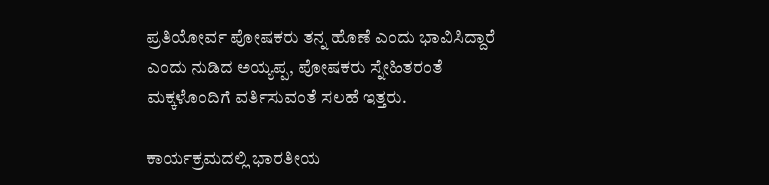ಪ್ರತಿಯೋರ್ವ ಪೋಷಕರು ತನ್ನ ಹೊಣೆ ಎಂದು ಭಾವಿಸಿದ್ದಾರೆ ಎಂದು ನುಡಿದ ಅಯ್ಯಪ್ಪ, ಪೋಷಕರು ಸ್ನೇಹಿತರಂತೆ ಮಕ್ಕಳೊಂದಿಗೆ ವರ್ತಿಸುವಂತೆ ಸಲಹೆ ಇತ್ತರು.

ಕಾರ್ಯಕ್ರಮದಲ್ಲಿ ಭಾರತೀಯ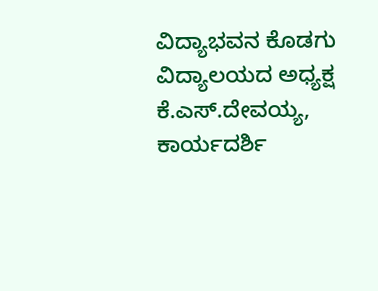ವಿದ್ಯಾಭವನ ಕೊಡಗು ವಿದ್ಯಾಲಯದ ಅಧ್ಯಕ್ಷ ಕೆ.ಎಸ್.ದೇವಯ್ಯ, ಕಾರ್ಯದರ್ಶಿ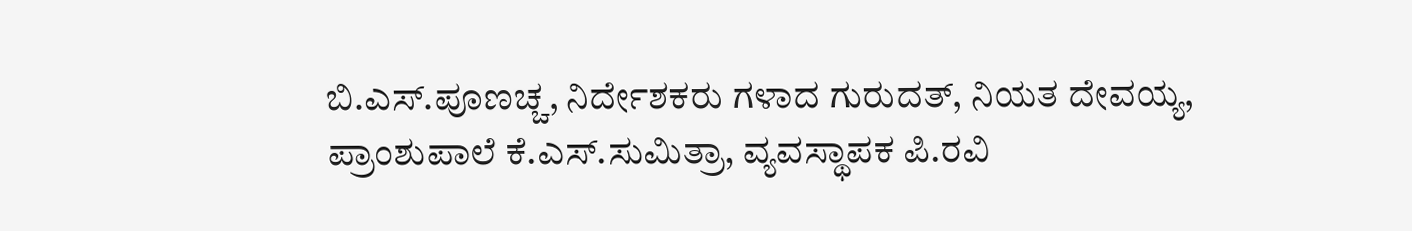ಬಿ.ಎಸ್.ಪೂಣಚ್ಚ, ನಿರ್ದೇಶಕರು ಗಳಾದ ಗುರುದತ್, ನಿಯತ ದೇವಯ್ಯ, ಪ್ರಾಂಶುಪಾಲೆ ಕೆ.ಎಸ್.ಸುಮಿತ್ರಾ, ವ್ಯವಸ್ಥಾಪಕ ಪಿ.ರವಿ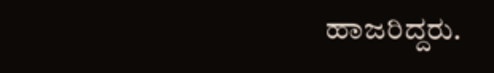ಹಾಜರಿದ್ದರು.